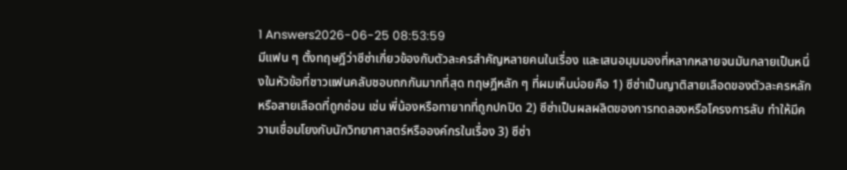1 Answers2026-06-25 08:53:59
มีแฟน ๆ ตั้งทฤษฎีว่าซีซ่าเกี่ยวข้องกับตัวละครสำคัญหลายคนในเรื่อง และเสนอมุมมองที่หลากหลายจนมันกลายเป็นหนึ่งในหัวข้อที่ชาวแฟนคลับชอบถกกันมากที่สุด ทฤษฎีหลัก ๆ ที่ผมเห็นบ่อยคือ 1) ซีซ่าเป็นญาติสายเลือดของตัวละครหลักหรือสายเลือดที่ถูกซ่อน เช่น พี่น้องหรือทายาทที่ถูกปกปิด 2) ซีซ่าเป็นผลผลิตของการทดลองหรือโครงการลับ ทำให้มีความเชื่อมโยงกับนักวิทยาศาสตร์หรือองค์กรในเรื่อง 3) ซีซ่า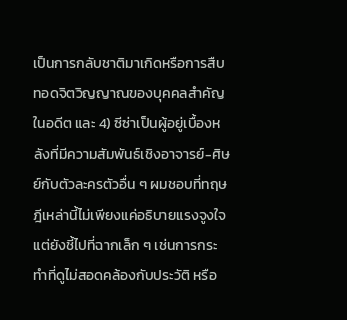เป็นการกลับชาติมาเกิดหรือการสืบทอดจิตวิญญาณของบุคคลสำคัญในอดีต และ 4) ซีซ่าเป็นผู้อยู่เบื้องหลังที่มีความสัมพันธ์เชิงอาจารย์-ศิษย์กับตัวละครตัวอื่น ๆ ผมชอบที่ทฤษฎีเหล่านี้ไม่เพียงแค่อธิบายแรงจูงใจ แต่ยังชี้ไปที่ฉากเล็ก ๆ เช่นการกระทำที่ดูไม่สอดคล้องกับประวัติ หรือ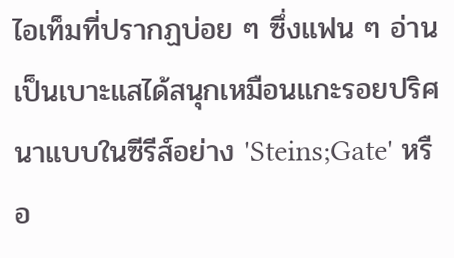ไอเท็มที่ปรากฏบ่อย ๆ ซึ่งแฟน ๆ อ่านเป็นเบาะแสได้สนุกเหมือนแกะรอยปริศนาแบบในซีรีส์อย่าง 'Steins;Gate' หรือ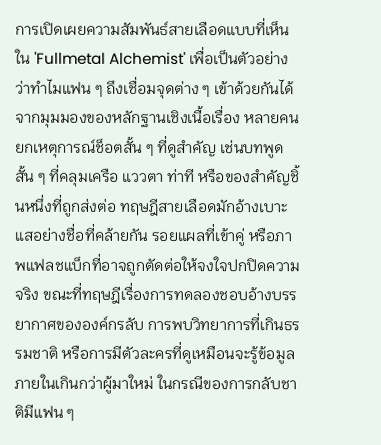การเปิดเผยความสัมพันธ์สายเลือดแบบที่เห็นใน 'Fullmetal Alchemist' เพื่อเป็นตัวอย่างว่าทำไมแฟน ๆ ถึงเชื่อมจุดต่าง ๆ เข้าด้วยกันได้
จากมุมมองของหลักฐานเชิงเนื้อเรื่อง หลายคนยกเหตุการณ์ช็อตสั้น ๆ ที่ดูสำคัญ เช่นบทพูดสั้น ๆ ที่คลุมเครือ แววตา ท่าที หรือของสำคัญชิ้นหนึ่งที่ถูกส่งต่อ ทฤษฎีสายเลือดมักอ้างเบาะแสอย่างชื่อที่คล้ายกัน รอยแผลที่เข้าคู่ หรือภาพแฟลชแบ็กที่อาจถูกตัดต่อให้จงใจปกปิดความจริง ขณะที่ทฤษฎีเรื่องการทดลองชอบอ้างบรรยากาศขององค์กรลับ การพบวิทยาการที่เกินธรรมชาติ หรือการมีตัวละครที่ดูเหมือนจะรู้ข้อมูลภายในเกินกว่าผู้มาใหม่ ในกรณีของการกลับชาติมีแฟน ๆ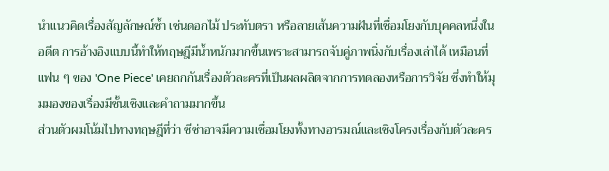นำแนวคิดเรื่องสัญลักษณ์ซ้ำ เช่นดอกไม้ ประทับตรา หรือลายเส้นความฝันที่เชื่อมโยงกับบุคคลหนึ่งในอดีต การอ้างอิงแบบนี้ทำให้ทฤษฎีมีน้ำหนักมากขึ้นเพราะสามารถจับคู่ภาพนิ่งกับเรื่องเล่าได้ เหมือนที่แฟน ๆ ของ 'One Piece' เคยถกกันเรื่องตัวละครที่เป็นผลผลิตจากการทดลองหรือการวิจัย ซึ่งทำให้มุมมองของเรื่องมีชั้นเชิงและคำถามมากขึ้น
ส่วนตัวผมโน้มไปทางทฤษฎีที่ว่า ซีซ่าอาจมีความเชื่อมโยงทั้งทางอารมณ์และเชิงโครงเรื่องกับตัวละคร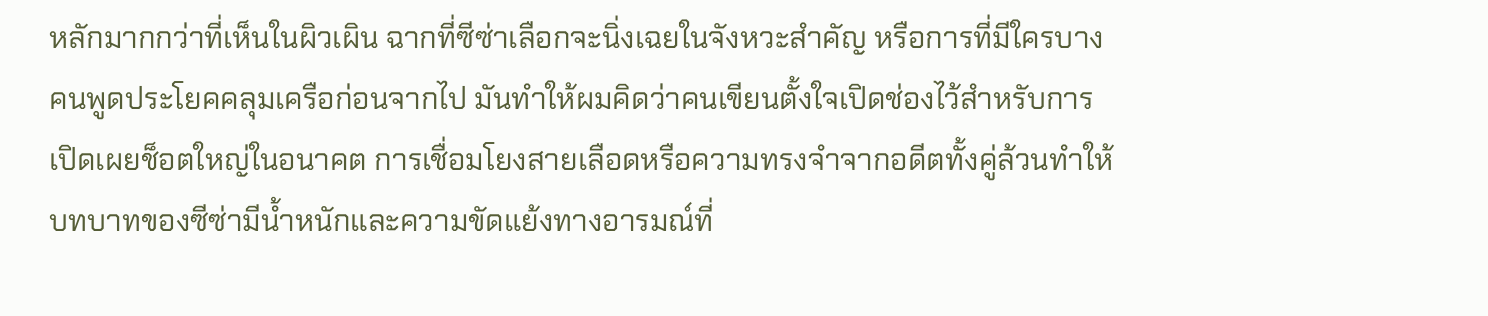หลักมากกว่าที่เห็นในผิวเผิน ฉากที่ซีซ่าเลือกจะนิ่งเฉยในจังหวะสำคัญ หรือการที่มีใครบางคนพูดประโยคคลุมเครือก่อนจากไป มันทำให้ผมคิดว่าคนเขียนตั้งใจเปิดช่องไว้สำหรับการเปิดเผยช็อตใหญ่ในอนาคต การเชื่อมโยงสายเลือดหรือความทรงจำจากอดีตทั้งคู่ล้วนทำให้บทบาทของซีซ่ามีน้ำหนักและความขัดแย้งทางอารมณ์ที่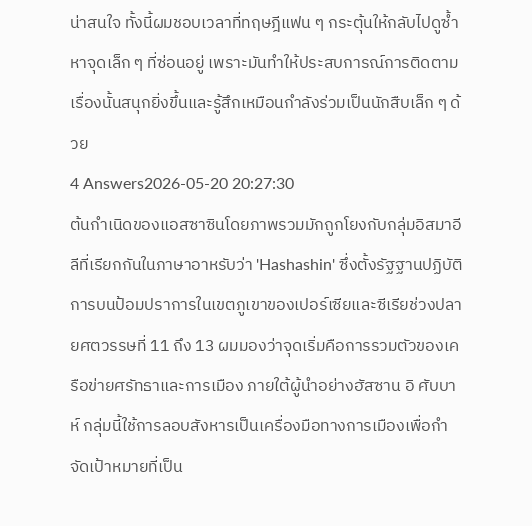น่าสนใจ ทั้งนี้ผมชอบเวลาที่ทฤษฎีแฟน ๆ กระตุ้นให้กลับไปดูซ้ำ หาจุดเล็ก ๆ ที่ซ่อนอยู่ เพราะมันทำให้ประสบการณ์การติดตามเรื่องนั้นสนุกยิ่งขึ้นและรู้สึกเหมือนกำลังร่วมเป็นนักสืบเล็ก ๆ ด้วย
4 Answers2026-05-20 20:27:30
ต้นกำเนิดของแอสซาซินโดยภาพรวมมักถูกโยงกับกลุ่มอิสมาอีลีที่เรียกกันในภาษาอาหรับว่า 'Hashashin' ซึ่งตั้งรัฐฐานปฏิบัติการบนป้อมปราการในเขตภูเขาของเปอร์เซียและซีเรียช่วงปลายศตวรรษที่ 11 ถึง 13 ผมมองว่าจุดเริ่มคือการรวมตัวของเครือข่ายศรัทธาและการเมือง ภายใต้ผู้นำอย่างฮัสซาน อิ ศับบาห์ กลุ่มนี้ใช้การลอบสังหารเป็นเครื่องมือทางการเมืองเพื่อกำจัดเป้าหมายที่เป็น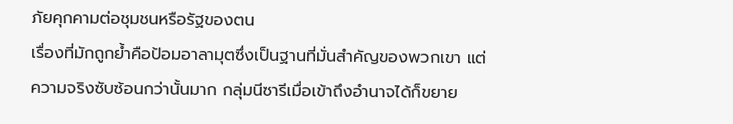ภัยคุกคามต่อชุมชนหรือรัฐของตน
เรื่องที่มักถูกย้ำคือป้อมอาลามุตซึ่งเป็นฐานที่มั่นสำคัญของพวกเขา แต่ความจริงซับซ้อนกว่านั้นมาก กลุ่มนีซารีเมื่อเข้าถึงอำนาจได้ก็ขยาย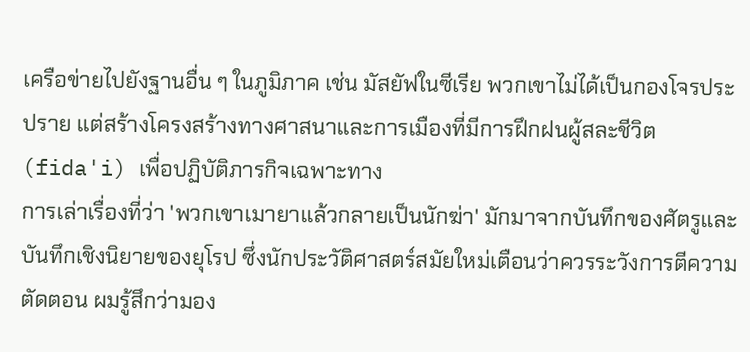เครือข่ายไปยังฐานอื่น ๆ ในภูมิภาค เช่น มัสยัฟในซีเรีย พวกเขาไม่ได้เป็นกองโจรประปราย แต่สร้างโครงสร้างทางศาสนาและการเมืองที่มีการฝึกฝนผู้สละชีวิต (fida'i) เพื่อปฏิบัติภารกิจเฉพาะทาง
การเล่าเรื่องที่ว่า 'พวกเขาเมายาแล้วกลายเป็นนักฆ่า' มักมาจากบันทึกของศัตรูและบันทึกเชิงนิยายของยุโรป ซึ่งนักประวัติศาสตร์สมัยใหม่เตือนว่าควรระวังการตีความตัดตอน ผมรู้สึกว่ามอง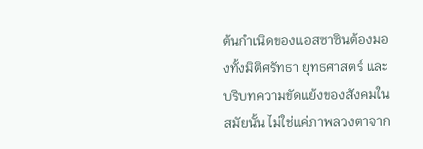ต้นกำเนิดของแอสซาซินต้องมองทั้งมิติศรัทธา ยุทธศาสตร์ และบริบทความขัดแย้งของสังคมในสมัยนั้น ไม่ใช่แค่ภาพลวงตาจาก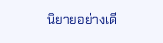นิยายอย่างเดี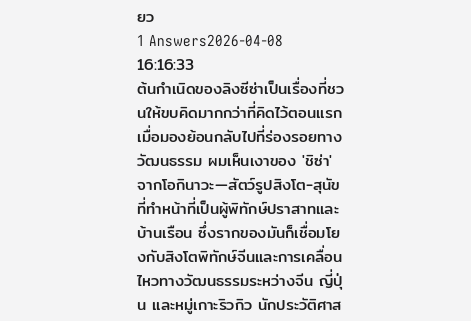ยว
1 Answers2026-04-08 16:16:33
ต้นกำเนิดของลิงซีซ่าเป็นเรื่องที่ชวนให้ขบคิดมากกว่าที่คิดไว้ตอนแรก
เมื่อมองย้อนกลับไปที่ร่องรอยทางวัฒนธรรม ผมเห็นเงาของ 'ชิซ่า' จากโอกินาวะ—สัตว์รูปสิงโต-สุนัขที่ทำหน้าที่เป็นผู้พิทักษ์ปราสาทและบ้านเรือน ซึ่งรากของมันก็เชื่อมโยงกับสิงโตพิทักษ์จีนและการเคลื่อนไหวทางวัฒนธรรมระหว่างจีน ญี่ปุ่น และหมู่เกาะริวกิว นักประวัติศาส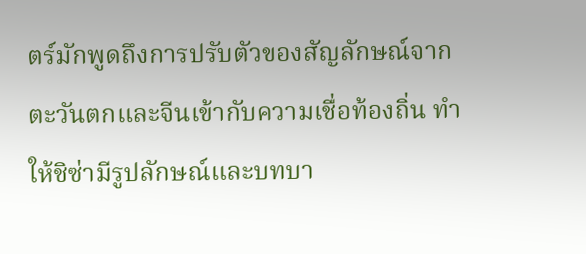ตร์มักพูดถึงการปรับตัวของสัญลักษณ์จากตะวันตกและจีนเข้ากับความเชื่อท้องถิ่น ทำให้ชิซ่ามีรูปลักษณ์และบทบา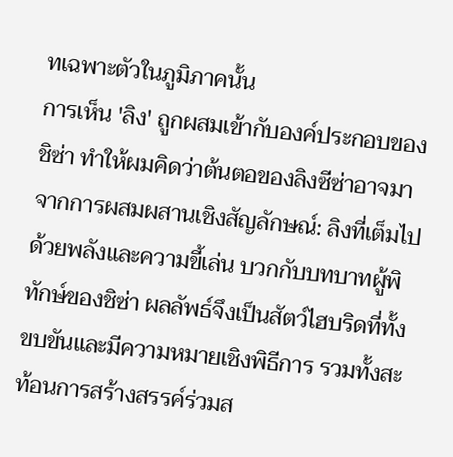ทเฉพาะตัวในภูมิภาคนั้น
การเห็น 'ลิง' ถูกผสมเข้ากับองค์ประกอบของชิซ่า ทำให้ผมคิดว่าต้นตอของลิงซีซ่าอาจมาจากการผสมผสานเชิงสัญลักษณ์: ลิงที่เต็มไปด้วยพลังและความขี้เล่น บวกกับบทบาทผู้พิทักษ์ของชิซ่า ผลลัพธ์จึงเป็นสัตว์ไฮบริดที่ทั้งขบขันและมีความหมายเชิงพิธีการ รวมทั้งสะท้อนการสร้างสรรค์ร่วมส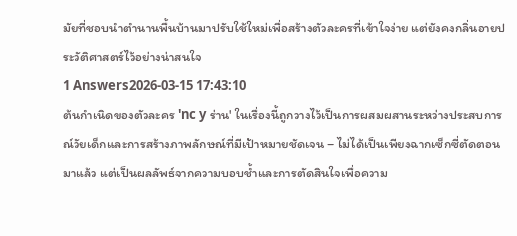มัยที่ชอบนำตำนานพื้นบ้านมาปรับใช้ใหม่เพื่อสร้างตัวละครที่เข้าใจง่าย แต่ยังคงกลิ่นอายประวัติศาสตร์ไว้อย่างน่าสนใจ
1 Answers2026-03-15 17:43:10
ต้นกำเนิดของตัวละคร 'nc y ร่าน' ในเรื่องนี้ถูกวางไว้เป็นการผสมผสานระหว่างประสบการณ์วัยเด็กและการสร้างภาพลักษณ์ที่มีเป้าหมายชัดเจน – ไม่ได้เป็นเพียงฉากเซ็กซี่ตัดตอนมาแล้ว แต่เป็นผลลัพธ์จากความบอบช้ำและการตัดสินใจเพื่อความ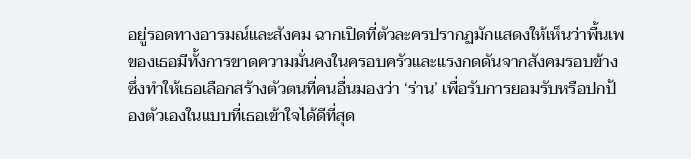อยู่รอดทางอารมณ์และสังคม ฉากเปิดที่ตัวละครปรากฏมักแสดงให้เห็นว่าพื้นเพของเธอมีทั้งการขาดความมั่นคงในครอบครัวและแรงกดดันจากสังคมรอบข้าง ซึ่งทำให้เธอเลือกสร้างตัวตนที่คนอื่นมองว่า ‘ร่าน’ เพื่อรับการยอมรับหรือปกป้องตัวเองในแบบที่เธอเข้าใจได้ดีที่สุด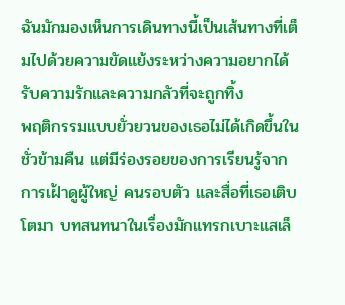ฉันมักมองเห็นการเดินทางนี้เป็นเส้นทางที่เต็มไปด้วยความขัดแย้งระหว่างความอยากได้รับความรักและความกลัวที่จะถูกทิ้ง
พฤติกรรมแบบยั่วยวนของเธอไม่ได้เกิดขึ้นในชั่วข้ามคืน แต่มีร่องรอยของการเรียนรู้จากการเฝ้าดูผู้ใหญ่ คนรอบตัว และสื่อที่เธอเติบโตมา บทสนทนาในเรื่องมักแทรกเบาะแสเล็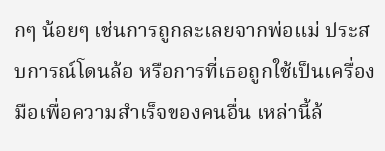กๆ น้อยๆ เช่นการถูกละเลยจากพ่อแม่ ประสบการณ์โดนล้อ หรือการที่เธอถูกใช้เป็นเครื่องมือเพื่อความสำเร็จของคนอื่น เหล่านี้ล้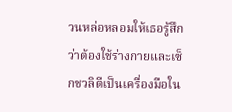วนหล่อหลอมให้เธอรู้สึกว่าต้องใช้ร่างกายและเซ็กชวลิตีเป็นเครื่องมือใน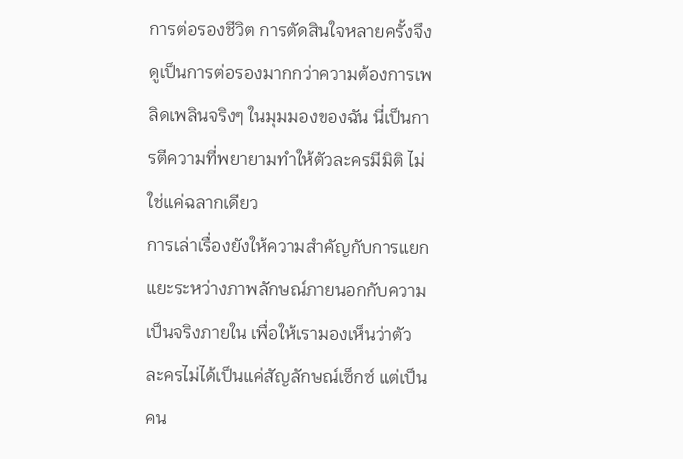การต่อรองชีวิต การตัดสินใจหลายครั้งจึงดูเป็นการต่อรองมากกว่าความต้องการเพลิดเพลินจริงๆ ในมุมมองของฉัน นี่เป็นการตีความที่พยายามทำให้ตัวละครมีมิติ ไม่ใช่แค่ฉลากเดียว
การเล่าเรื่องยังให้ความสำคัญกับการแยกแยะระหว่างภาพลักษณ์ภายนอกกับความเป็นจริงภายใน เพื่อให้เรามองเห็นว่าตัวละครไม่ได้เป็นแค่สัญลักษณ์เซ็กซ์ แต่เป็นคน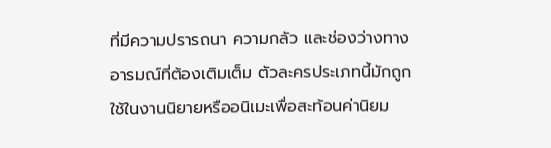ที่มีความปรารถนา ความกลัว และช่องว่างทางอารมณ์ที่ต้องเติมเต็ม ตัวละครประเภทนี้มักถูกใช้ในงานนิยายหรืออนิเมะเพื่อสะท้อนค่านิยม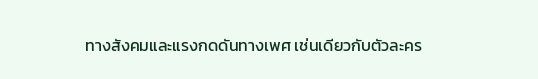ทางสังคมและแรงกดดันทางเพศ เช่นเดียวกับตัวละคร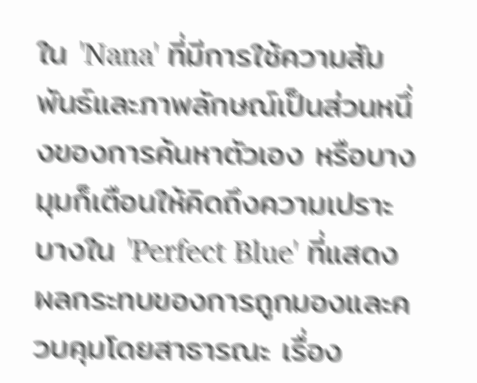ใน 'Nana' ที่มีการใช้ความสัมพันธ์และภาพลักษณ์เป็นส่วนหนึ่งของการค้นหาตัวเอง หรือบางมุมก็เตือนให้คิดถึงความเปราะบางใน 'Perfect Blue' ที่แสดงผลกระทบของการถูกมองและควบคุมโดยสาธารณะ เรื่อง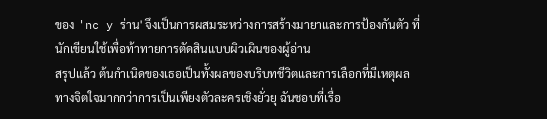ของ 'nc y ร่าน' จึงเป็นการผสมระหว่างการสร้างมายาและการป้องกันตัว ที่นักเขียนใช้เพื่อท้าทายการตัดสินแบบผิวเผินของผู้อ่าน
สรุปแล้ว ต้นกำเนิดของเธอเป็นทั้งผลของบริบทชีวิตและการเลือกที่มีเหตุผลทางจิตใจมากกว่าการเป็นเพียงตัวละครเชิงยั่วยุ ฉันชอบที่เรื่อ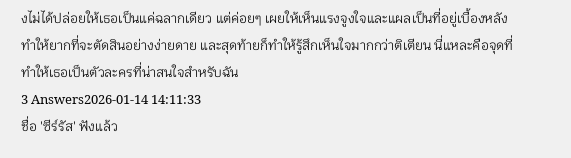งไม่ได้ปล่อยให้เธอเป็นแค่ฉลากเดียว แต่ค่อยๆ เผยให้เห็นแรงจูงใจและแผลเป็นที่อยู่เบื้องหลัง ทำให้ยากที่จะตัดสินอย่างง่ายดาย และสุดท้ายก็ทำให้รู้สึกเห็นใจมากกว่าติเตียน นี่แหละคือจุดที่ทำให้เธอเป็นตัวละครที่น่าสนใจสำหรับฉัน
3 Answers2026-01-14 14:11:33
ชื่อ 'ซีร์รัส' ฟังแล้ว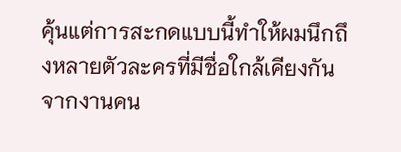คุ้นแต่การสะกดแบบนี้ทำให้ผมนึกถึงหลายตัวละครที่มีชื่อใกล้เคียงกันจากงานคน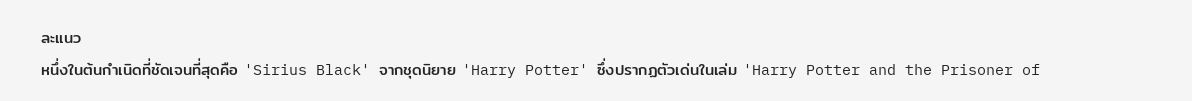ละแนว
หนึ่งในต้นกำเนิดที่ชัดเจนที่สุดคือ 'Sirius Black' จากชุดนิยาย 'Harry Potter' ซึ่งปรากฏตัวเด่นในเล่ม 'Harry Potter and the Prisoner of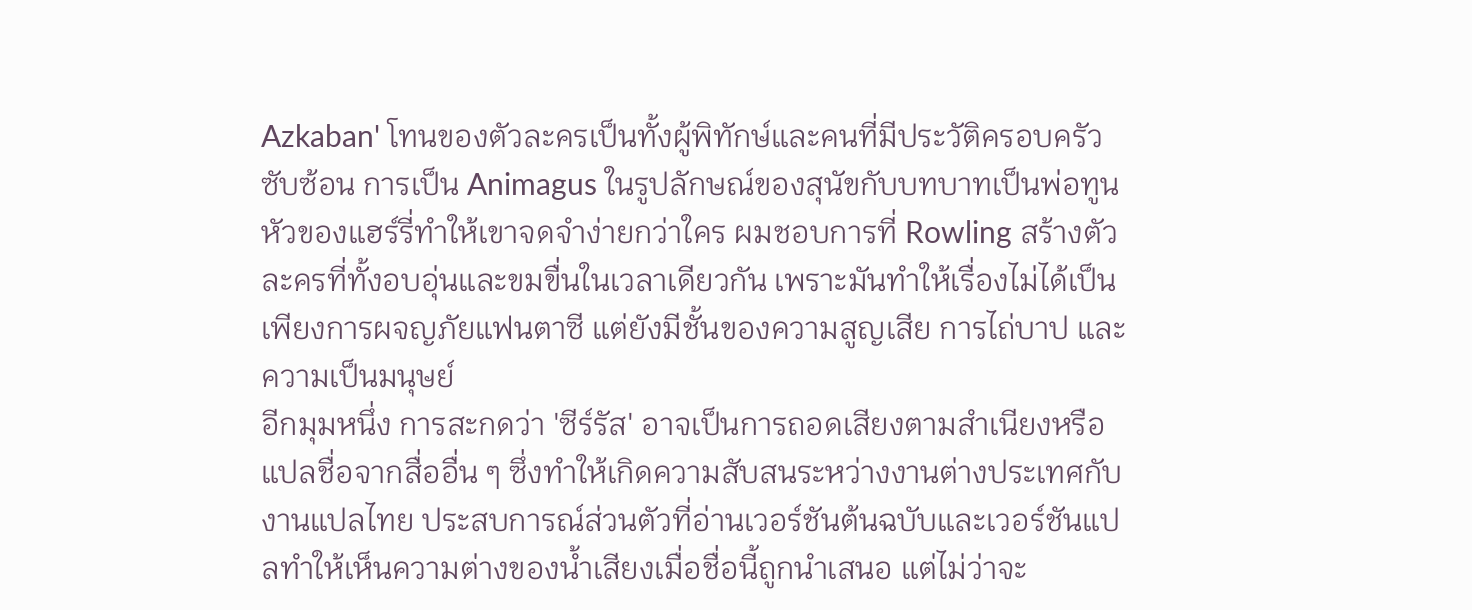Azkaban' โทนของตัวละครเป็นทั้งผู้พิทักษ์และคนที่มีประวัติครอบครัวซับซ้อน การเป็น Animagus ในรูปลักษณ์ของสุนัขกับบทบาทเป็นพ่อทูนหัวของแฮร์รี่ทำให้เขาจดจำง่ายกว่าใคร ผมชอบการที่ Rowling สร้างตัวละครที่ทั้งอบอุ่นและขมขื่นในเวลาเดียวกัน เพราะมันทำให้เรื่องไม่ได้เป็นเพียงการผจญภัยแฟนตาซี แต่ยังมีชั้นของความสูญเสีย การไถ่บาป และความเป็นมนุษย์
อีกมุมหนึ่ง การสะกดว่า 'ซีร์รัส' อาจเป็นการถอดเสียงตามสำเนียงหรือแปลชื่อจากสื่ออื่น ๆ ซึ่งทำให้เกิดความสับสนระหว่างงานต่างประเทศกับงานแปลไทย ประสบการณ์ส่วนตัวที่อ่านเวอร์ชันต้นฉบับและเวอร์ชันแปลทำให้เห็นความต่างของน้ำเสียงเมื่อชื่อนี้ถูกนำเสนอ แต่ไม่ว่าจะ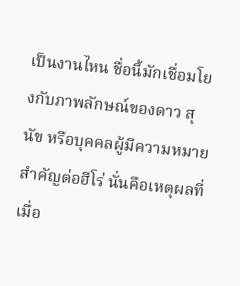เป็นงานไหน ชื่อนี้มักเชื่อมโยงกับภาพลักษณ์ของดาว สุนัข หรือบุคคลผู้มีความหมายสำคัญต่อฮีโร่ นั่นคือเหตุผลที่เมื่อ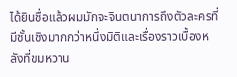ได้ยินชื่อแล้วผมมักจะจินตนาการถึงตัวละครที่มีชั้นเชิงมากกว่าหนึ่งมิติและเรื่องราวเบื้องหลังที่ขมหวาน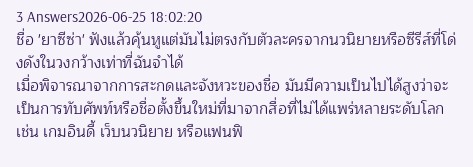3 Answers2026-06-25 18:02:20
ชื่อ 'ยาซีซ่า' ฟังแล้วคุ้นหูแต่มันไม่ตรงกับตัวละครจากนวนิยายหรือซีรีส์ที่โด่งดังในวงกว้างเท่าที่ฉันจำได้
เมื่อพิจารณาจากการสะกดและจังหวะของชื่อ มันมีความเป็นไปได้สูงว่าจะเป็นการทับศัพท์หรือชื่อตั้งขึ้นใหม่ที่มาจากสื่อที่ไม่ได้แพร่หลายระดับโลก เช่น เกมอินดี้ เว็บนวนิยาย หรือแฟนฟิ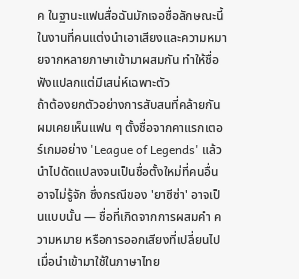ค ในฐานะแฟนสื่อฉันมักเจอชื่อลักษณะนี้ในงานที่คนแต่งนำเอาเสียงและความหมายจากหลายภาษาเข้ามาผสมกัน ทำให้ชื่อฟังแปลกแต่มีเสน่ห์เฉพาะตัว
ถ้าต้องยกตัวอย่างการสับสนที่คล้ายกัน ผมเคยเห็นแฟน ๆ ตั้งชื่อจากคาแรกเตอร์เกมอย่าง 'League of Legends' แล้วนำไปดัดแปลงจนเป็นชื่อตั้งใหม่ที่คนอื่นอาจไม่รู้จัก ซึ่งกรณีของ 'ยาซีซ่า' อาจเป็นแบบนั้น — ชื่อที่เกิดจากการผสมคำ ความหมาย หรือการออกเสียงที่เปลี่ยนไปเมื่อนำเข้ามาใช้ในภาษาไทย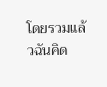โดยรวมแล้วฉันคิด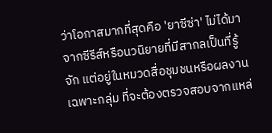ว่าโอกาสมากที่สุดคือ 'ยาซีซ่า' ไม่ได้มาจากซีรีส์หรือนวนิยายที่มีสากลเป็นที่รู้จัก แต่อยู่ในหมวดสื่อชุมชนหรือผลงานเฉพาะกลุ่ม ที่จะต้องตรวจสอบจากแหล่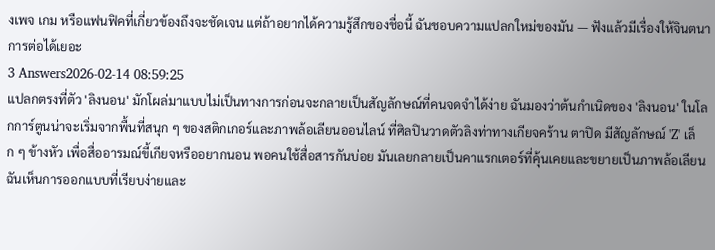งเพจ เกม หรือแฟนฟิคที่เกี่ยวข้องถึงจะชัดเจน แต่ถ้าอยากได้ความรู้สึกของชื่อนี้ ฉันชอบความแปลกใหม่ของมัน — ฟังแล้วมีเรื่องให้จินตนาการต่อได้เยอะ
3 Answers2026-02-14 08:59:25
แปลกตรงที่ตัว 'ลิงนอน' มักโผล่มาแบบไม่เป็นทางการก่อนจะกลายเป็นสัญลักษณ์ที่คนจดจำได้ง่าย ฉันมองว่าต้นกำเนิดของ 'ลิงนอน' ในโลกการ์ตูนน่าจะเริ่มจากพื้นที่สนุก ๆ ของสติกเกอร์และภาพล้อเลียนออนไลน์ ที่ศิลปินวาดตัวลิงท่าทางเกียจคร้าน ตาปิด มีสัญลักษณ์ 'Z' เล็ก ๆ ข้างหัว เพื่อสื่ออารมณ์ขี้เกียจหรืออยากนอน พอคนใช้สื่อสารกันบ่อย มันเลยกลายเป็นคาแรกเตอร์ที่คุ้นเคยและขยายเป็นภาพล้อเลียน ฉันเห็นการออกแบบที่เรียบง่ายและ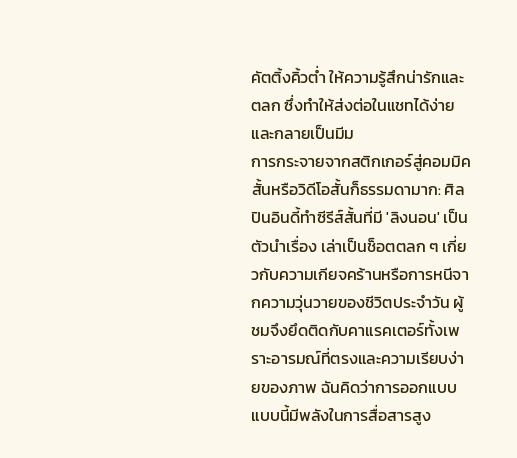คัตติ้งคิ้วต่ำ ให้ความรู้สึกน่ารักและตลก ซึ่งทำให้ส่งต่อในแชทได้ง่ายและกลายเป็นมีม
การกระจายจากสติกเกอร์สู่คอมมิคสั้นหรือวิดีโอสั้นก็ธรรมดามาก: ศิลปินอินดี้ทำซีรีส์สั้นที่มี 'ลิงนอน' เป็นตัวนำเรื่อง เล่าเป็นช็อตตลก ๆ เกี่ยวกับความเกียจคร้านหรือการหนีจากความวุ่นวายของชีวิตประจำวัน ผู้ชมจึงยึดติดกับคาแรคเตอร์ทั้งเพราะอารมณ์ที่ตรงและความเรียบง่ายของภาพ ฉันคิดว่าการออกแบบแบบนี้มีพลังในการสื่อสารสูง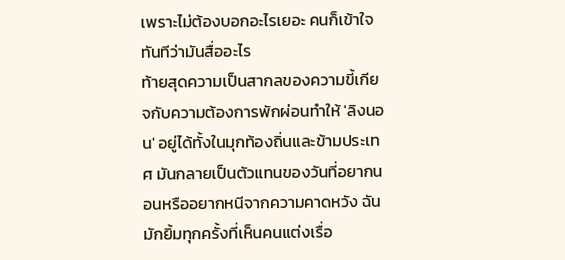เพราะไม่ต้องบอกอะไรเยอะ คนก็เข้าใจทันทีว่ามันสื่ออะไร
ท้ายสุดความเป็นสากลของความขี้เกียจกับความต้องการพักผ่อนทำให้ 'ลิงนอน' อยู่ได้ทั้งในมุกท้องถิ่นและข้ามประเทศ มันกลายเป็นตัวแทนของวันที่อยากนอนหรืออยากหนีจากความคาดหวัง ฉันมักยิ้มทุกครั้งที่เห็นคนแต่งเรื่อ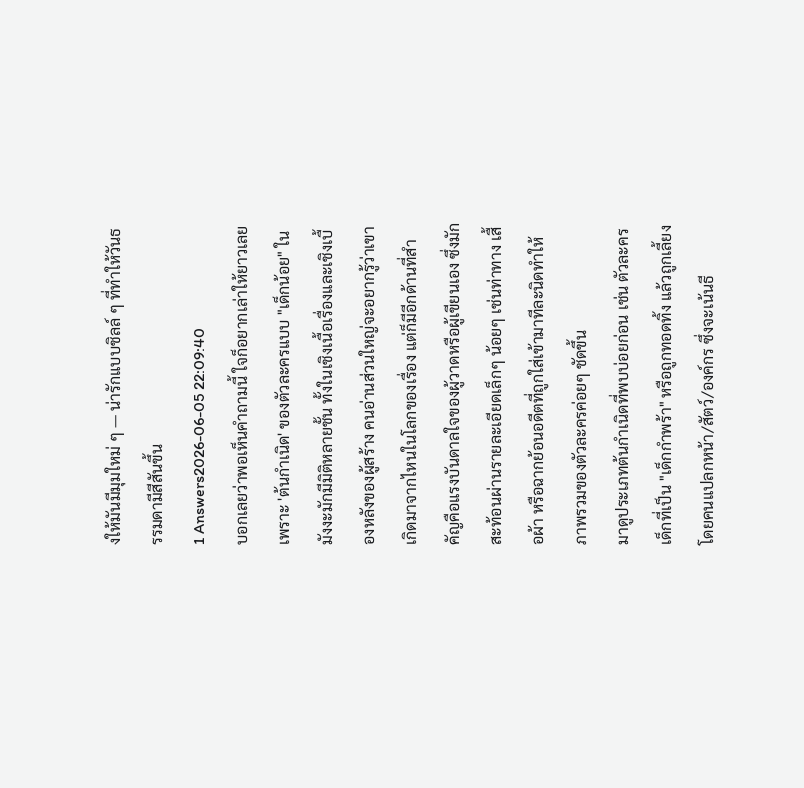งให้มันมีมุมใหม่ ๆ — น่ารักแบบชิลล์ ๆ ที่ทำให้วันธรรมดามีสีสันขึ้น
1 Answers2026-06-05 22:09:40
บอกเลยว่าพอเห็นคำถามนี้ ใจก็อยากเล่าให้ยาวเลยเพราะ 'ต้นกำเนิด' ของตัวละครแบบ "เด็กน้อย" ในมังงะมักมีมิติหลายชั้น ทั้งในเชิงเนื้อเรื่องและเชิงเบื้องหลังของผู้สร้าง คนอ่านส่วนใหญ่จะอยากรู้ว่าเขาเกิดมาจากไหนในโลกของเรื่อง แต่ก็มีอีกด้านที่สำคัญคือแรงบันดาลใจของผู้วาดหรือผู้เขียนเอง ซึ่งมักสะท้อนผ่านรายละเอียดเล็กๆ น้อยๆ เช่นท่าทาง เสื้อผ้า หรือฉากย้อนอดีตที่ถูกใส่เข้ามาทีละนิดทำให้ภาพรวมของตัวละครค่อยๆ ชัดขึ้น
มาดูประเภทต้นกำเนิดที่พบบ่อยก่อน เช่น ตัวละครเด็กที่เป็น "เด็กกำพร้า" หรือถูกทอดทิ้ง แล้วถูกเลี้ยงโดยคนแปลกหน้า/สัตว์/องค์กร ซึ่งจะเน้นธี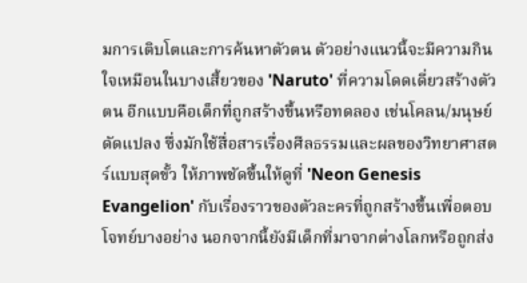มการเติบโตและการค้นหาตัวตน ตัวอย่างแนวนี้จะมีความกินใจเหมือนในบางเสี้ยวของ 'Naruto' ที่ความโดดเดี่ยวสร้างตัวตน อีกแบบคือเด็กที่ถูกสร้างขึ้นหรือทดลอง เช่นโคลน/มนุษย์ดัดแปลง ซึ่งมักใช้สื่อสารเรื่องศีลธรรมและผลของวิทยาศาสตร์แบบสุดขั้ว ให้ภาพชัดขึ้นให้ดูที่ 'Neon Genesis Evangelion' กับเรื่องราวของตัวละครที่ถูกสร้างขึ้นเพื่อตอบโจทย์บางอย่าง นอกจากนี้ยังมีเด็กที่มาจากต่างโลกหรือถูกส่ง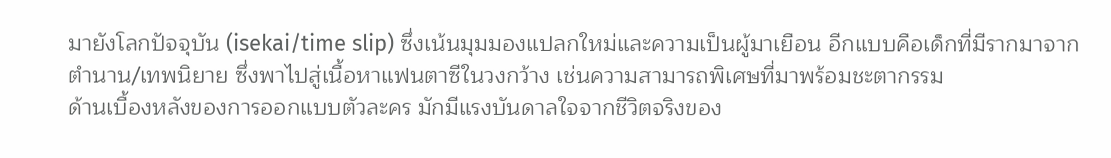มายังโลกปัจจุบัน (isekai/time slip) ซึ่งเน้นมุมมองแปลกใหม่และความเป็นผู้มาเยือน อีกแบบคือเด็กที่มีรากมาจากตำนาน/เทพนิยาย ซึ่งพาไปสู่เนื้อหาแฟนตาซีในวงกว้าง เช่นความสามารถพิเศษที่มาพร้อมชะตากรรม
ด้านเบื้องหลังของการออกแบบตัวละคร มักมีแรงบันดาลใจจากชีวิตจริงของ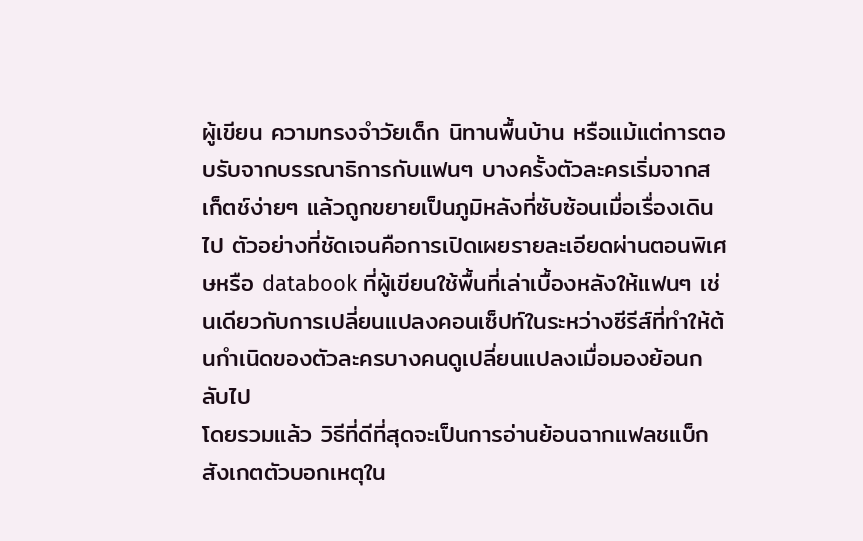ผู้เขียน ความทรงจำวัยเด็ก นิทานพื้นบ้าน หรือแม้แต่การตอบรับจากบรรณาธิการกับแฟนๆ บางครั้งตัวละครเริ่มจากสเก็ตช์ง่ายๆ แล้วถูกขยายเป็นภูมิหลังที่ซับซ้อนเมื่อเรื่องเดินไป ตัวอย่างที่ชัดเจนคือการเปิดเผยรายละเอียดผ่านตอนพิเศษหรือ databook ที่ผู้เขียนใช้พื้นที่เล่าเบื้องหลังให้แฟนๆ เช่นเดียวกับการเปลี่ยนแปลงคอนเซ็ปท์ในระหว่างซีรีส์ที่ทำให้ต้นกำเนิดของตัวละครบางคนดูเปลี่ยนแปลงเมื่อมองย้อนกลับไป
โดยรวมแล้ว วิธีที่ดีที่สุดจะเป็นการอ่านย้อนฉากแฟลชแบ็ก สังเกตตัวบอกเหตุใน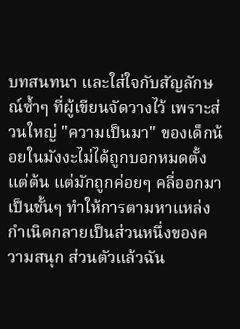บทสนทนา และใส่ใจกับสัญลักษณ์ซ้ำๆ ที่ผู้เขียนจัดวางไว้ เพราะส่วนใหญ่ "ความเป็นมา" ของเด็กน้อยในมังงะไม่ได้ถูกบอกหมดตั้งแต่ต้น แต่มักถูกค่อยๆ คลี่ออกมาเป็นชั้นๆ ทำให้การตามหาแหล่งกำเนิดกลายเป็นส่วนหนึ่งของความสนุก ส่วนตัวแล้วฉัน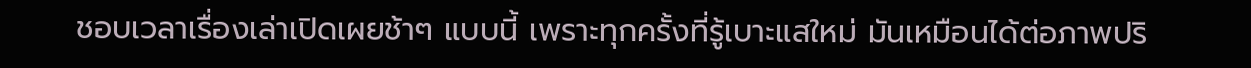ชอบเวลาเรื่องเล่าเปิดเผยช้าๆ แบบนี้ เพราะทุกครั้งที่รู้เบาะแสใหม่ มันเหมือนได้ต่อภาพปริ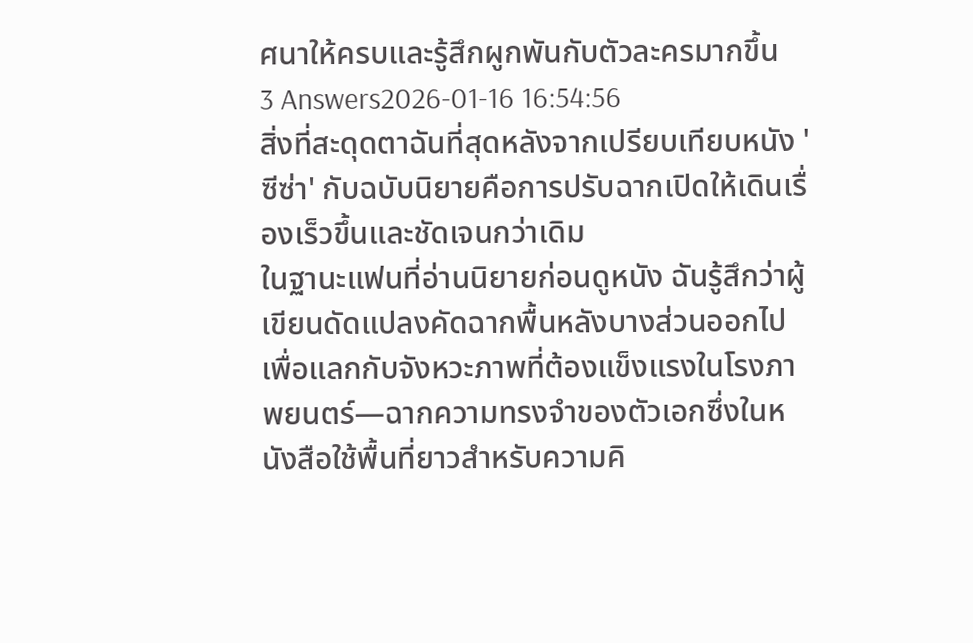ศนาให้ครบและรู้สึกผูกพันกับตัวละครมากขึ้น
3 Answers2026-01-16 16:54:56
สิ่งที่สะดุดตาฉันที่สุดหลังจากเปรียบเทียบหนัง 'ซีซ่า' กับฉบับนิยายคือการปรับฉากเปิดให้เดินเรื่องเร็วขึ้นและชัดเจนกว่าเดิม
ในฐานะแฟนที่อ่านนิยายก่อนดูหนัง ฉันรู้สึกว่าผู้เขียนดัดแปลงคัดฉากพื้นหลังบางส่วนออกไป เพื่อแลกกับจังหวะภาพที่ต้องแข็งแรงในโรงภาพยนตร์—ฉากความทรงจำของตัวเอกซึ่งในหนังสือใช้พื้นที่ยาวสำหรับความคิ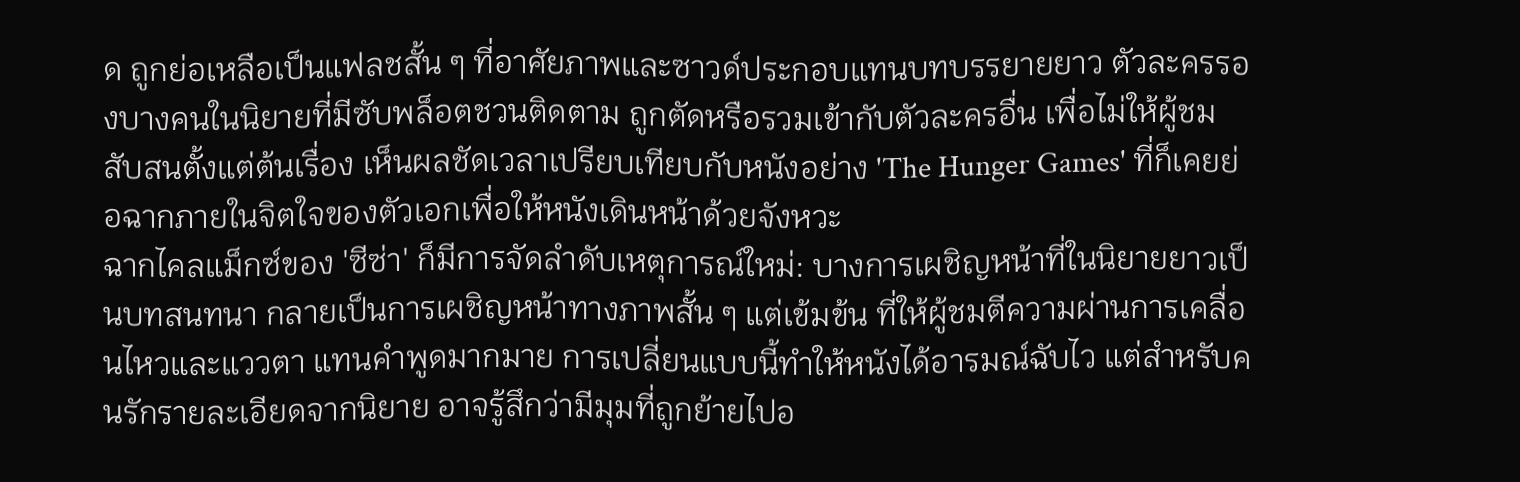ด ถูกย่อเหลือเป็นแฟลชสั้น ๆ ที่อาศัยภาพและซาวด์ประกอบแทนบทบรรยายยาว ตัวละครรองบางคนในนิยายที่มีซับพล็อตชวนติดตาม ถูกตัดหรือรวมเข้ากับตัวละครอื่น เพื่อไม่ให้ผู้ชมสับสนตั้งแต่ต้นเรื่อง เห็นผลชัดเวลาเปรียบเทียบกับหนังอย่าง 'The Hunger Games' ที่ก็เคยย่อฉากภายในจิตใจของตัวเอกเพื่อให้หนังเดินหน้าด้วยจังหวะ
ฉากไคลแม็กซ์ของ 'ซีซ่า' ก็มีการจัดลำดับเหตุการณ์ใหม่: บางการเผชิญหน้าที่ในนิยายยาวเป็นบทสนทนา กลายเป็นการเผชิญหน้าทางภาพสั้น ๆ แต่เข้มข้น ที่ให้ผู้ชมตีความผ่านการเคลื่อนไหวและแววตา แทนคำพูดมากมาย การเปลี่ยนแบบนี้ทำให้หนังได้อารมณ์ฉับไว แต่สำหรับคนรักรายละเอียดจากนิยาย อาจรู้สึกว่ามีมุมที่ถูกย้ายไปอ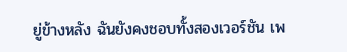ยู่ข้างหลัง ฉันยังคงชอบทั้งสองเวอร์ชัน เพ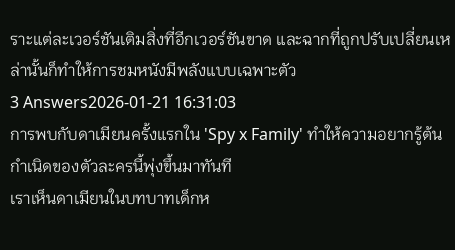ราะแต่ละเวอร์ชันเติมสิ่งที่อีกเวอร์ชันขาด และฉากที่ถูกปรับเปลี่ยนเหล่านั้นก็ทำให้การชมหนังมีพลังแบบเฉพาะตัว
3 Answers2026-01-21 16:31:03
การพบกับดาเมียนครั้งแรกใน 'Spy x Family' ทำให้ความอยากรู้ต้นกำเนิดของตัวละครนี้พุ่งขึ้นมาทันที
เราเห็นดาเมียนในบทบาทเด็กห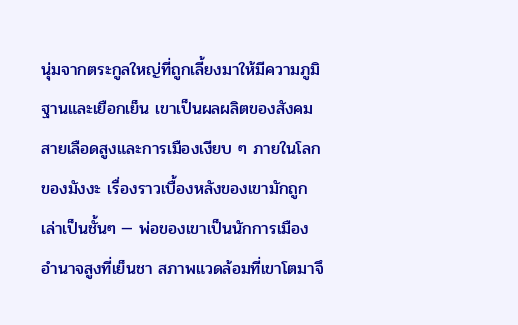นุ่มจากตระกูลใหญ่ที่ถูกเลี้ยงมาให้มีความภูมิฐานและเยือกเย็น เขาเป็นผลผลิตของสังคมสายเลือดสูงและการเมืองเงียบ ๆ ภายในโลกของมังงะ เรื่องราวเบื้องหลังของเขามักถูกเล่าเป็นชั้นๆ — พ่อของเขาเป็นนักการเมืองอำนาจสูงที่เย็นชา สภาพแวดล้อมที่เขาโตมาจึ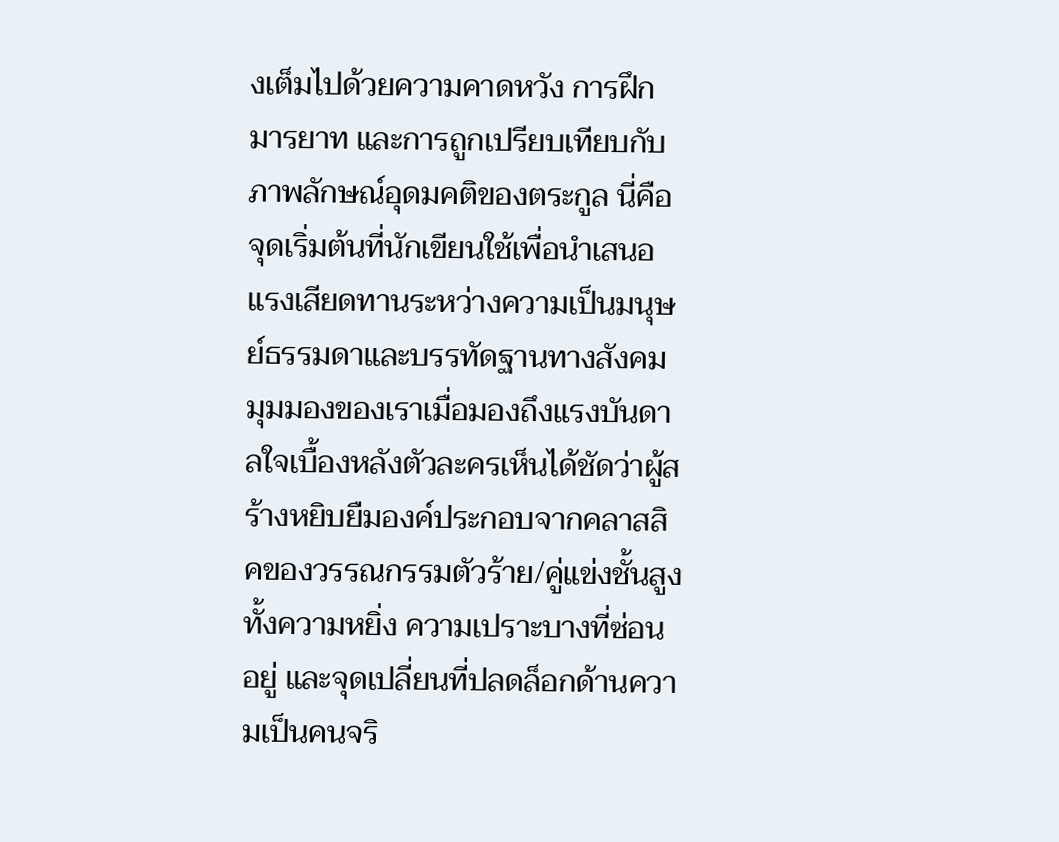งเต็มไปด้วยความคาดหวัง การฝึกมารยาท และการถูกเปรียบเทียบกับภาพลักษณ์อุดมคติของตระกูล นี่คือจุดเริ่มต้นที่นักเขียนใช้เพื่อนำเสนอแรงเสียดทานระหว่างความเป็นมนุษย์ธรรมดาและบรรทัดฐานทางสังคม
มุมมองของเราเมื่อมองถึงแรงบันดาลใจเบื้องหลังตัวละครเห็นได้ชัดว่าผู้สร้างหยิบยืมองค์ประกอบจากคลาสสิคของวรรณกรรมตัวร้าย/คู่แข่งชั้นสูง ทั้งความหยิ่ง ความเปราะบางที่ซ่อนอยู่ และจุดเปลี่ยนที่ปลดล็อกด้านความเป็นคนจริ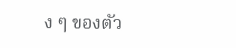ง ๆ ของตัว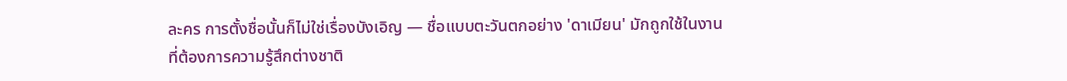ละคร การตั้งชื่อนั้นก็ไม่ใช่เรื่องบังเอิญ — ชื่อแบบตะวันตกอย่าง 'ดาเมียน' มักถูกใช้ในงานที่ต้องการความรู้สึกต่างชาติ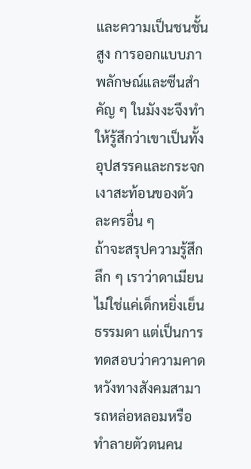และความเป็นชนชั้นสูง การออกแบบภาพลักษณ์และซีนสำคัญ ๆ ในมังงะจึงทำให้รู้สึกว่าเขาเป็นทั้งอุปสรรคและกระจกเงาสะท้อนของตัวละครอื่น ๆ
ถ้าจะสรุปความรู้สึกลึก ๆ เราว่าดาเมียนไม่ใช่แค่เด็กหยิ่งเย็นธรรมดา แต่เป็นการทดสอบว่าความคาดหวังทางสังคมสามารถหล่อหลอมหรือทำลายตัวตนคน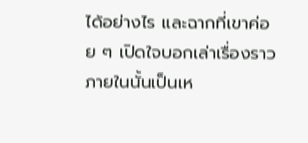ได้อย่างไร และฉากที่เขาค่อย ๆ เปิดใจบอกเล่าเรื่องราวภายในนั้นเป็นเห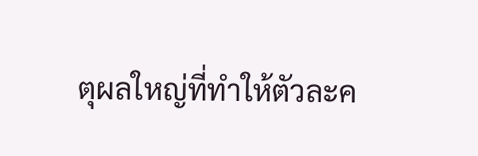ตุผลใหญ่ที่ทำให้ตัวละค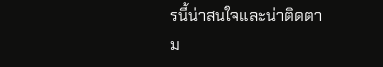รนี้น่าสนใจและน่าติดตาม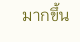มากขึ้น